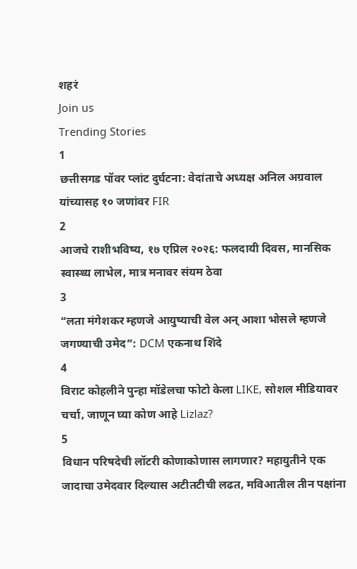शहरं
Join us
Trending Stories
1
छत्तीसगड पॉवर प्लांट दुर्घटना: वेदांताचे अध्यक्ष अनिल अग्रवाल यांच्यासह १० जणांवर FIR
2
आजचे राशीभविष्य, १७ एप्रिल २०२६: फलदायी दिवस, मानसिक स्वास्थ्य लाभेल, मात्र मनावर संयम ठेवा
3
“लता मंगेशकर म्हणजे आयुष्याची वेल अन् आशा भोसले म्हणजे जगण्याची उमेद”: DCM एकनाथ शिंदे
4
विराट कोहलीने पुन्हा मॉडेलचा फोटो केला LIKE, सोशल मीडियावर चर्चा, जाणून घ्या कोण आहे Lizlaz?
5
विधान परिषदेची लॉटरी कोणाकोणास लागणार? महायुतीने एक जादाचा उमेदवार दिल्यास अटीतटीची लढत, मविआतील तीन पक्षांना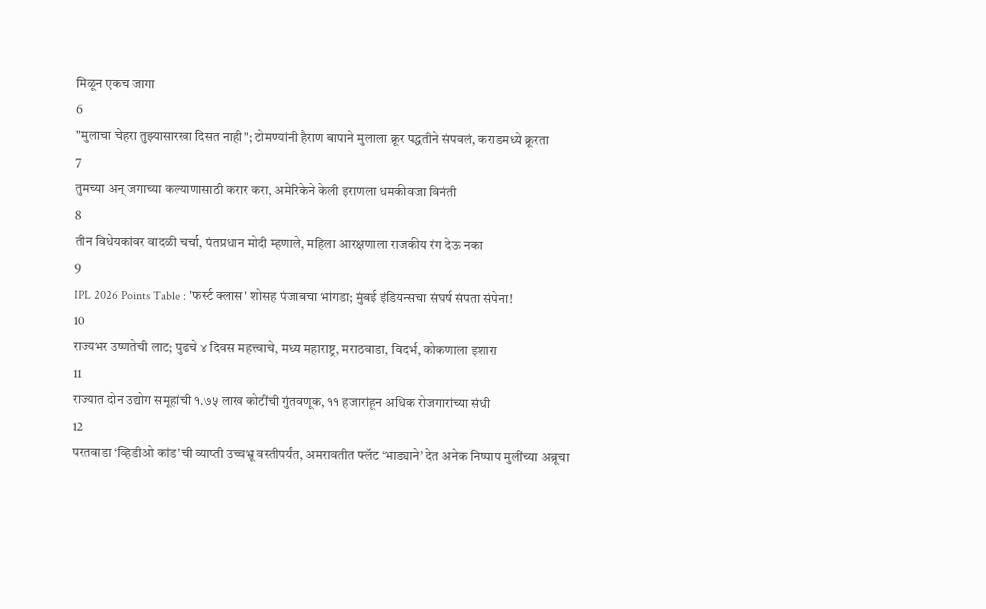मिळून एकच जागा
6
"मुलाचा चेहरा तुझ्यासारखा दिसत नाही"; टोमण्यांनी हैराण बापाने मुलाला क्रूर पद्धतीने संपवलं, कराडमध्ये क्रूरता
7
तुमच्या अन् जगाच्या कल्याणासाठी करार करा, अमेरिकेने केली इराणला धमकीवजा विनंती
8
तीन विधेयकांवर वादळी चर्चा, पंतप्रधान मोदी म्हणाले, महिला आरक्षणाला राजकीय रंग देऊ नका
9
IPL 2026 Points Table : 'फर्स्ट क्लास' शोसह पंजाबचा भांगडा; मुंबई इंडियन्सचा संघर्ष संपता संपेना!
10
राज्यभर उष्णतेची लाट; पुढचे ४ दिवस महत्त्वाचे, मध्य महाराष्ट्र, मराठवाडा, विदर्भ, कोकणाला इशारा
11
राज्यात दोन उद्योग समूहांची १.७५ लाख कोटींची गुंतवणूक, ११ हजारांहून अधिक रोजगारांच्या संधी
12
परतवाडा ‘व्हिडीओ कांड’ची व्याप्ती उच्चभ्रू वस्तीपर्यंत, अमरावतीत फ्लॅट ‘भाड्याने’ देत अनेक निष्पाप मुलींच्या अब्रूचा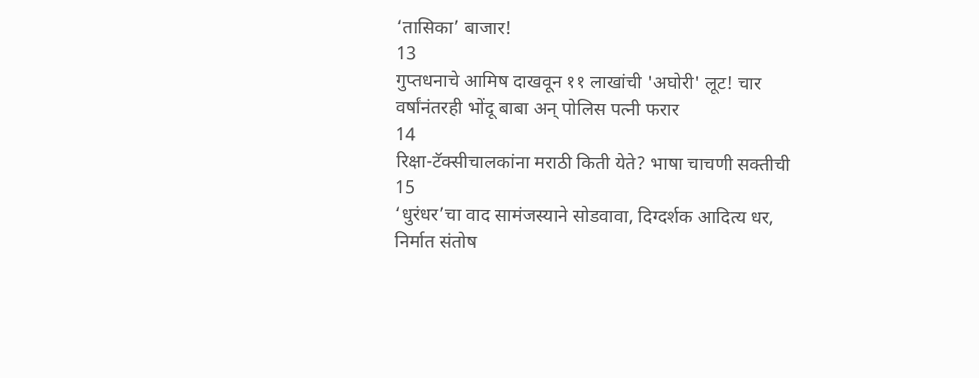‘तासिका’ बाजार!
13
गुप्तधनाचे आमिष दाखवून ११ लाखांची 'अघोरी' लूट! चार वर्षांनंतरही भोंदू बाबा अन् पोलिस पत्नी फरार
14
रिक्षा-टॅक्सीचालकांना मराठी किती येते? भाषा चाचणी सक्तीची
15
‘धुरंधर’चा वाद सामंजस्याने सोडवावा, दिग्दर्शक आदित्य धर, निर्मात संतोष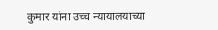कुमार यांना उच्च न्यायालयाच्या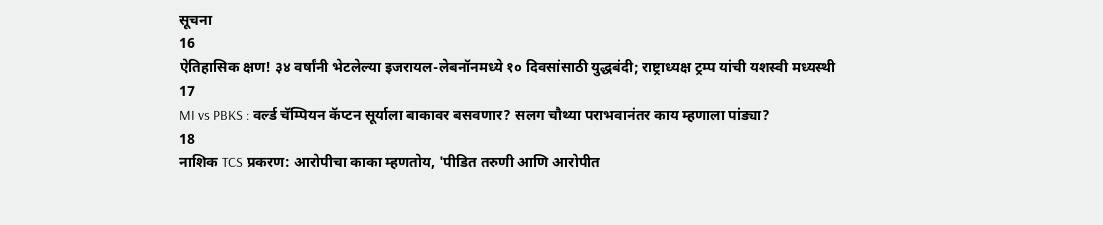सूचना
16
ऐतिहासिक क्षण! ३४ वर्षांनी भेटलेल्या इजरायल-लेबनॉनमध्ये १० दिवसांसाठी युद्धबंदी; राष्ट्राध्यक्ष ट्रम्प यांची यशस्वी मध्यस्थी
17
MI vs PBKS : वर्ल्ड चॅम्पियन कॅप्टन सूर्याला बाकावर बसवणार? सलग चौथ्या पराभवानंतर काय म्हणाला पांड्या?
18
नाशिक TCS प्रकरण: आरोपीचा काका म्हणतोय, 'पीडित तरुणी आणि आरोपीत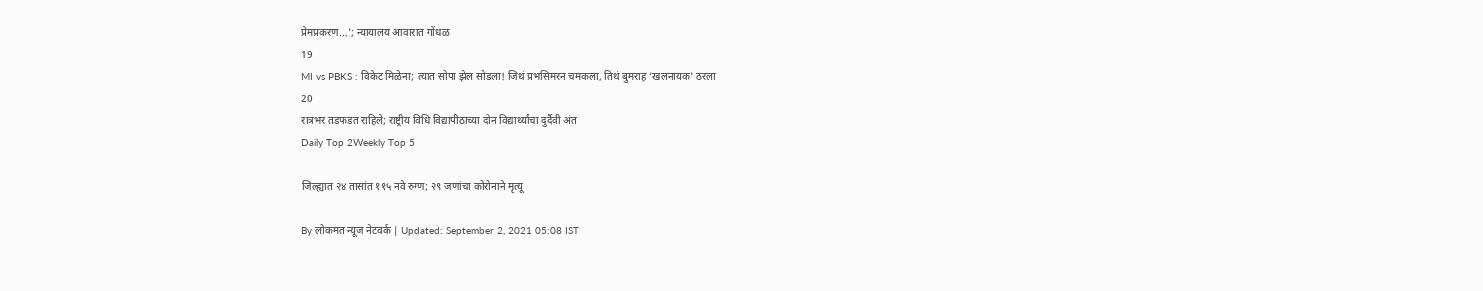प्रेमप्रकरण...'; न्यायालय आवारात गोंधळ
19
MI vs PBKS : विकेट मिळेना; त्यात सोपा झेल सोडला! जिथं प्रभसिमरन चमकला, तिथं बुमराह ‘खलनायक' ठरला
20
रात्रभर तडफडत राहिले; राष्ट्रीय विधि विद्यापीठाच्या दोन विद्यार्थ्यांचा दुर्दैवी अंत
Daily Top 2Weekly Top 5

जिल्ह्यात २४ तासांत ११५ नवे रुग्ण; २९ जणांचा कोरोनाने मृत्यू

By लोकमत न्यूज नेटवर्क | Updated: September 2, 2021 05:08 IST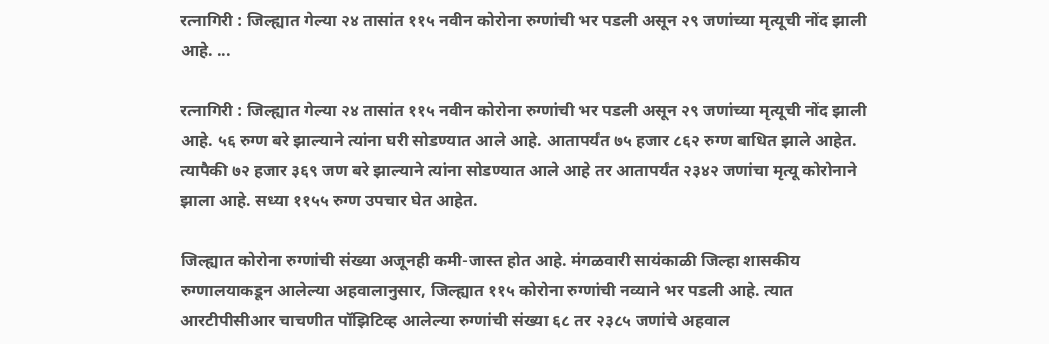रत्नागिरी : जिल्ह्यात गेल्या २४ तासांत ११५ नवीन कोरोना रुग्णांची भर पडली असून २९ जणांच्या मृत्यूची नोंद झाली आहे. ...

रत्नागिरी : जिल्ह्यात गेल्या २४ तासांत ११५ नवीन कोरोना रुग्णांची भर पडली असून २९ जणांच्या मृत्यूची नोंद झाली आहे. ५६ रुग्ण बरे झाल्याने त्यांना घरी सोडण्यात आले आहे. आतापर्यंत ७५ हजार ८६२ रुग्ण बाधित झाले आहेत. त्यापैकी ७२ हजार ३६९ जण बरे झाल्याने त्यांना सोडण्यात आले आहे तर आतापर्यंत २३४२ जणांचा मृत्यू कोरोनाने झाला आहे. सध्या ११५५ रुग्ण उपचार घेत आहेत.

जिल्ह्यात कोरोना रुग्णांची संख्या अजूनही कमी-जास्त होत आहे. मंगळवारी सायंकाळी जिल्हा शासकीय रुग्णालयाकडून आलेल्या अहवालानुसार, जिल्ह्यात ११५ कोरोना रुग्णांची नव्याने भर पडली आहे. त्यात आरटीपीसीआर चाचणीत पॉझिटिव्ह आलेल्या रुग्णांची संख्या ६८ तर २३८५ जणांचे अहवाल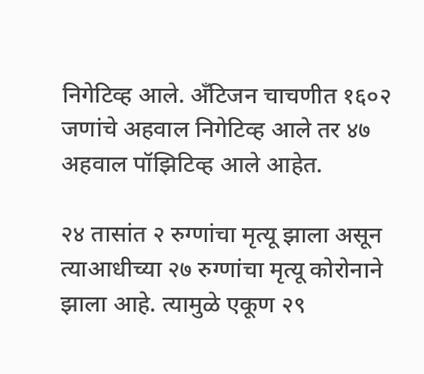निगेटिव्ह आले. अँटिजन चाचणीत १६०२ जणांचे अहवाल निगेटिव्ह आले तर ४७ अहवाल पॉझिटिव्ह आले आहेत.

२४ तासांत २ रुग्णांचा मृत्यू झाला असून त्याआधीच्या २७ रुग्णांचा मृत्यू कोरोनाने झाला आहे. त्यामुळे एकूण २९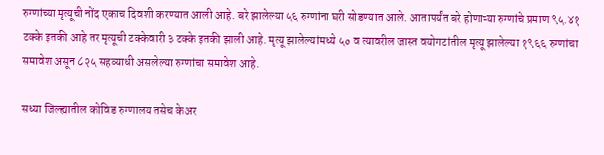रुग्णांच्या मृत्यूची नोंद एकाच दिवशी करण्यात आली आहे. बरे झालेल्या ५६ रुग्णांना घरी सोडण्यात आले. आतापर्यंत बरे होणाऱ्या रुग्णांचे प्रमाण ९५.४१ टक्के इतकी आहे तर मृत्यूची टक्केवारी ३ टक्के इतकी झाली आहे. मृत्यू झालेल्यांमध्ये ५० व त्यावरील जास्त वयोगटांतील मृत्यू झालेल्या १९६६ रुग्णांचा समावेश असून ८२५ सहव्याधी असलेल्या रुग्णांचा समावेश आहे.

सध्या जिल्ह्यातील कोविड रुग्णालय तसेच केअर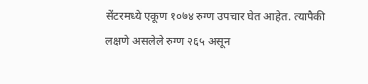सेंटरमध्ये एकूण १०७४ रुग्ण उपचार घेत आहेत. त्यापैकी लक्षणे असलेले रुग्ण २६५ असून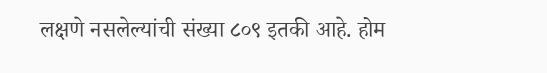लक्षणे नसलेल्यांची संख्या ८०९ इतकी आहे. होम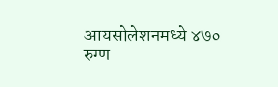आयसोलेशनमध्ये ४७० रुग्ण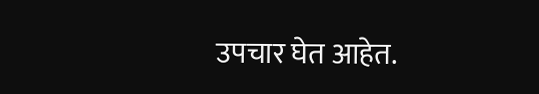उपचार घेत आहेत.